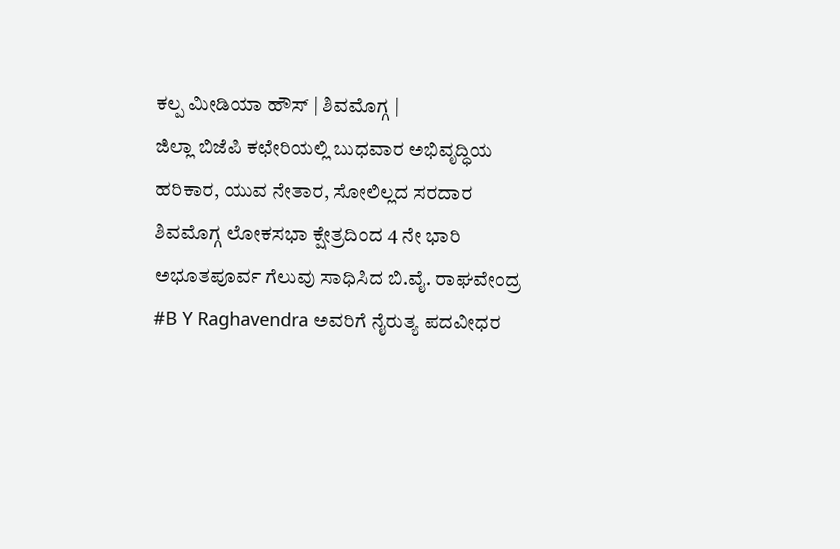ಕಲ್ಪ ಮೀಡಿಯಾ ಹೌಸ್ | ಶಿವಮೊಗ್ಗ |
ಜಿಲ್ಲಾ ಬಿಜೆಪಿ ಕಛೇರಿಯಲ್ಲಿ ಬುಧವಾರ ಅಭಿವೃದ್ಧಿಯ ಹರಿಕಾರ, ಯುವ ನೇತಾರ, ಸೋಲಿಲ್ಲದ ಸರದಾರ ಶಿವಮೊಗ್ಗ ಲೋಕಸಭಾ ಕ್ಷೇತ್ರದಿಂದ 4 ನೇ ಭಾರಿ ಅಭೂತಪೂರ್ವ ಗೆಲುವು ಸಾಧಿಸಿದ ಬಿ.ವೈ. ರಾಘವೇಂದ್ರ #B Y Raghavendra ಅವರಿಗೆ ನೈರುತ್ಯ ಪದವೀಧರ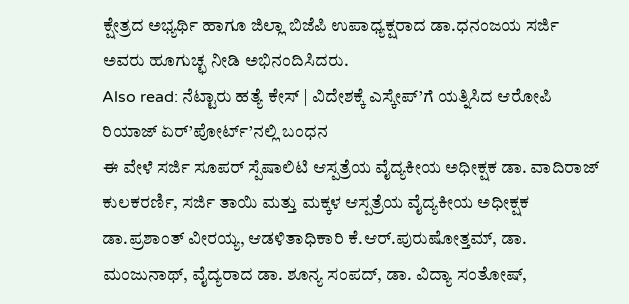ಕ್ಷೇತ್ರದ ಅಭ್ಯರ್ಥಿ ಹಾಗೂ ಜಿಲ್ಲಾ ಬಿಜೆಪಿ ಉಪಾಧ್ಯಕ್ಷರಾದ ಡಾ.ಧನಂಜಯ ಸರ್ಜಿ ಅವರು ಹೂಗುಚ್ಛ ನೀಡಿ ಅಭಿನಂದಿಸಿದರು.
Also read: ನೆಟ್ಟಾರು ಹತ್ಯೆ ಕೇಸ್ | ವಿದೇಶಕ್ಕೆ ಎಸ್ಕೇಪ್’ಗೆ ಯತ್ನಿಸಿದ ಆರೋಪಿ ರಿಯಾಜ್ ಏರ್’ಪೋರ್ಟ್’ನಲ್ಲಿ ಬಂಧನ
ಈ ವೇಳೆ ಸರ್ಜಿ ಸೂಪರ್ ಸ್ಪೆಷಾಲಿಟಿ ಆಸ್ಪತ್ರೆಯ ವೈದ್ಯಕೀಯ ಅಧೀಕ್ಷಕ ಡಾ. ವಾದಿರಾಜ್ ಕುಲಕರರ್ಣಿ, ಸರ್ಜಿ ತಾಯಿ ಮತ್ತು ಮಕ್ಕಳ ಆಸ್ಪತ್ರೆಯ ವೈದ್ಯಕೀಯ ಅಧೀಕ್ಷಕ ಡಾ.ಪ್ರಶಾಂತ್ ವೀರಯ್ಯ, ಆಡಳಿತಾಧಿಕಾರಿ ಕೆ.ಆರ್.ಪುರುಷೋತ್ತಮ್, ಡಾ. ಮಂಜುನಾಥ್, ವೈದ್ಯರಾದ ಡಾ. ಶೂನ್ಯ ಸಂಪದ್, ಡಾ. ವಿದ್ಯಾ ಸಂತೋಷ್,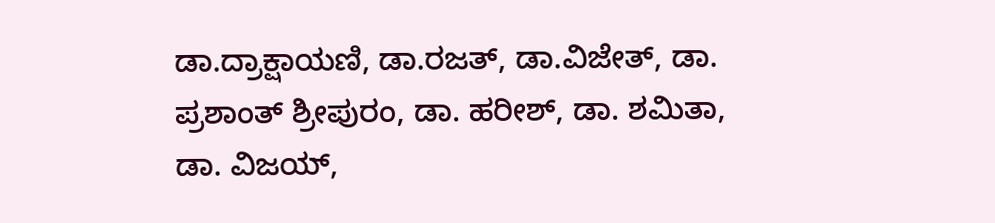ಡಾ.ದ್ರಾಕ್ಷಾಯಣಿ, ಡಾ.ರಜತ್, ಡಾ.ವಿಜೇತ್, ಡಾ. ಪ್ರಶಾಂತ್ ಶ್ರೀಪುರಂ, ಡಾ. ಹರೀಶ್, ಡಾ. ಶಮಿತಾ, ಡಾ. ವಿಜಯ್,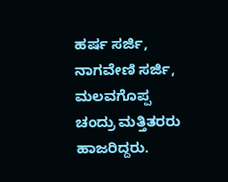ಹರ್ಷ ಸರ್ಜಿ, ನಾಗವೇಣಿ ಸರ್ಜಿ, ಮಲವಗೊಪ್ಪ ಚಂದ್ರು ಮತ್ತಿತರರು ಹಾಜರಿದ್ದರು.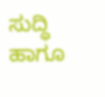ಸುದ್ಧಿ ಹಾಗೂ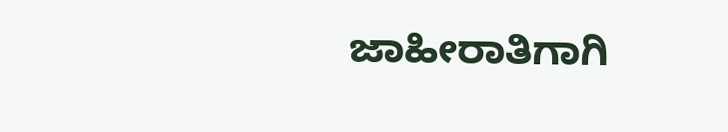ಜಾಹೀರಾತಿಗಾಗಿ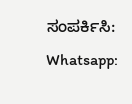ಸಂಪರ್ಕಿಸಿ: Whatsapp: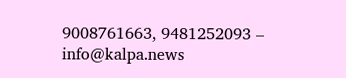9008761663, 9481252093 – info@kalpa.news